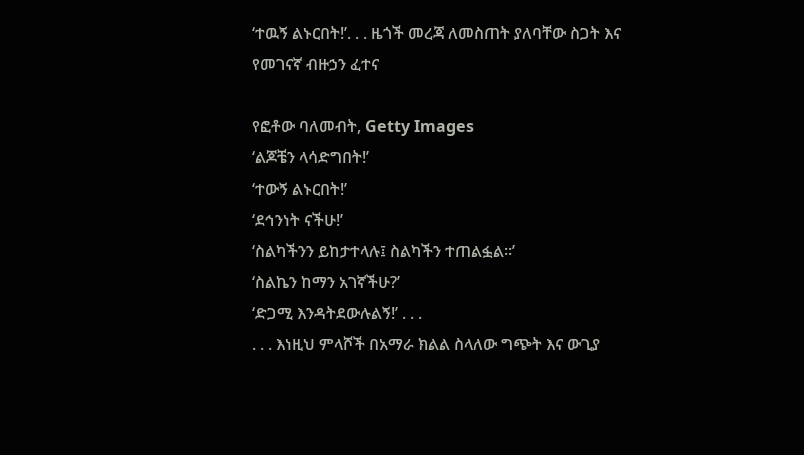‘ተዉኝ ልኑርበት!’. . . ዜጎች መረጃ ለመስጠት ያለባቸው ስጋት እና የመገናኛ ብዙኃን ፈተና

የፎቶው ባለመብት, Getty Images
‘ልጆቼን ላሳድግበት!’
‘ተውኝ ልኑርበት!’
‘ደኅንነት ናችሁ!’
‘ስልካችንን ይከታተላሉ፤ ስልካችን ተጠልፏል።’
‘ስልኬን ከማን አገኛችሁ?’
‘ድጋሚ እንዳትደውሉልኝ!’ . . .
. . . እነዚህ ምላሾች በአማራ ክልል ስላለው ግጭት እና ውጊያ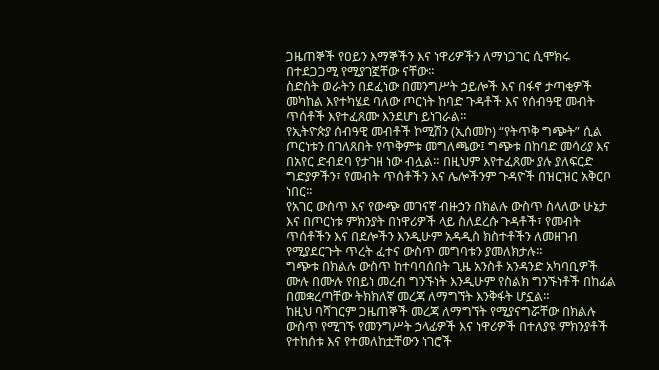ጋዜጠኞች የዐይን እማኞችን እና ነዋሪዎችን ለማነጋገር ሲሞክሩ በተደጋጋሚ የሚያገኟቸው ናቸው።
ስድስት ወራትን በደፈነው በመንግሥት ኃይሎች እና በፋኖ ታጣቂዎች መካከል እየተካሄደ ባለው ጦርነት ከባድ ጉዳቶች እና የሰብዓዊ መብት ጥሰቶች እየተፈጸሙ እንደሆነ ይነገራል።
የኢትዮጵያ ሰብዓዊ መብቶች ኮሚሽን (ኢሰመኮ) “የትጥቅ ግጭት” ሲል ጦርነቱን በገለጸበት የጥቅምቱ መግለጫው፤ ግጭቱ በከባድ መሳሪያ እና በአየር ድብደባ የታገዘ ነው ብሏል። በዚህም እየተፈጸሙ ያሉ ያለፍርድ ግድያዎችን፣ የመብት ጥሰቶችን እና ሌሎችንም ጉዳዮች በዝርዝር አቅርቦ ነበር።
የአገር ውስጥ እና የውጭ መገናኛ ብዙኃን በክልሉ ውስጥ ስላለው ሁኔታ እና በጦርነቱ ምክንያት በነዋሪዎች ላይ ስለደረሱ ጉዳቶች፣ የመብት ጥሰቶችን እና በደሎችን እንዲሁም አዳዲስ ክስተቶችን ለመዘገብ የሚያደርጉት ጥረት ፈተና ውስጥ መግባቱን ያመለክታሉ።
ግጭቱ በክልሉ ውስጥ ከተባባሰበት ጊዜ አንስቶ አንዳንድ አካባቢዎች ሙሉ በሙሉ የበይነ መረብ ግንኙነት እንዲሁም የስልክ ግንኙነቶች በከፊል በመቋረጣቸው ትክክለኛ መረጃ ለማግኘት እንቅፋት ሆኗል።
ከዚህ ባሻገርም ጋዜጠኞች መረጃ ለማግኘት የሚያናግሯቸው በክልሉ ውስጥ የሚገኙ የመንግሥት ኃላፊዎች እና ነዋሪዎች በተለያዩ ምክንያቶች የተከሰቱ እና የተመለከቷቸውን ነገሮች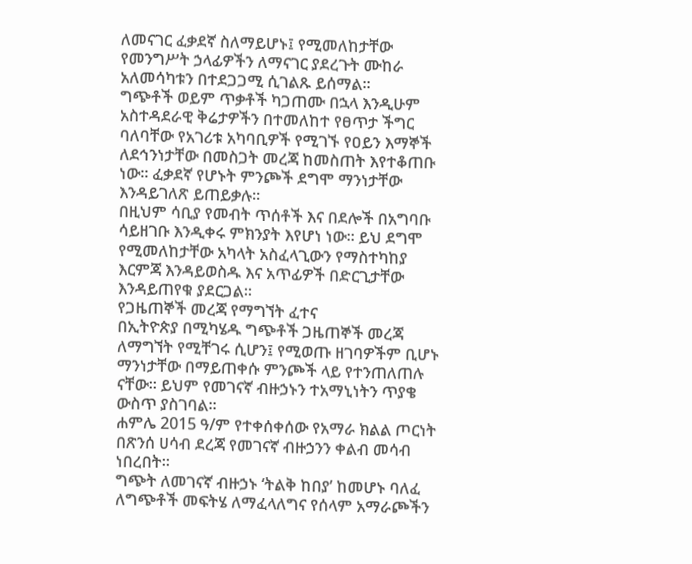ለመናገር ፈቃደኛ ስለማይሆኑ፤ የሚመለከታቸው የመንግሥት ኃላፊዎችን ለማናገር ያደረጉት ሙከራ አለመሳካቱን በተደጋጋሚ ሲገልጹ ይሰማል።
ግጭቶች ወይም ጥቃቶች ካጋጠሙ በኋላ እንዲሁም አስተዳደራዊ ቅሬታዎችን በተመለከተ የፀጥታ ችግር ባለባቸው የአገሪቱ አካባቢዎች የሚገኙ የዐይን እማኞች ለደኅንነታቸው በመስጋት መረጃ ከመስጠት እየተቆጠቡ ነው። ፈቃደኛ የሆኑት ምንጮች ደግሞ ማንነታቸው እንዳይገለጽ ይጠይቃሉ።
በዚህም ሳቢያ የመብት ጥሰቶች እና በደሎች በአግባቡ ሳይዘገቡ እንዲቀሩ ምክንያት እየሆነ ነው። ይህ ደግሞ የሚመለከታቸው አካላት አስፈላጊውን የማስተካከያ እርምጃ እንዳይወስዱ እና አጥፊዎች በድርጊታቸው እንዳይጠየቁ ያደርጋል።
የጋዜጠኞች መረጃ የማግኘት ፈተና
በኢትዮጵያ በሚካሄዱ ግጭቶች ጋዜጠኞች መረጃ ለማግኘት የሚቸገሩ ሲሆን፤ የሚወጡ ዘገባዎችም ቢሆኑ ማንነታቸው በማይጠቀሱ ምንጮች ላይ የተንጠለጠሉ ናቸው። ይህም የመገናኛ ብዙኃኑን ተአማኒነትን ጥያቄ ውስጥ ያስገባል።
ሐምሌ 2015 ዓ/ም የተቀሰቀሰው የአማራ ክልል ጦርነት በጽንሰ ሀሳብ ደረጃ የመገናኛ ብዙኃንን ቀልብ መሳብ ነበረበት።
ግጭት ለመገናኛ ብዙኃኑ ‘ትልቅ ከበያ’ ከመሆኑ ባለፈ ለግጭቶች መፍትሄ ለማፈላለግና የሰላም አማራጮችን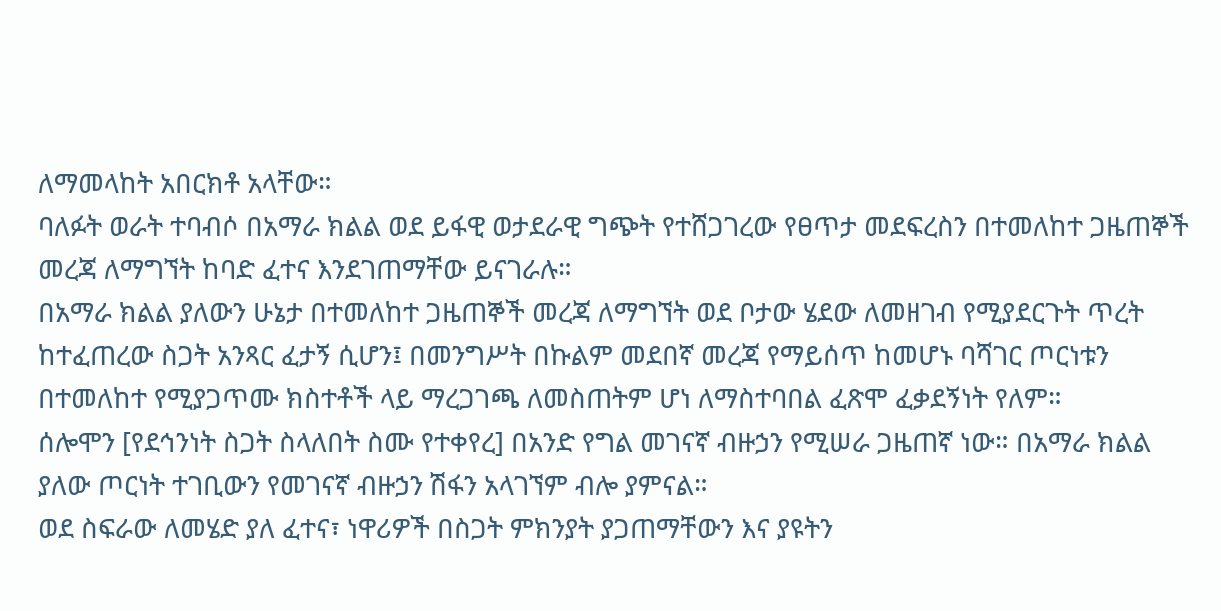ለማመላከት አበርክቶ አላቸው።
ባለፉት ወራት ተባብሶ በአማራ ክልል ወደ ይፋዊ ወታደራዊ ግጭት የተሸጋገረው የፀጥታ መደፍረስን በተመለከተ ጋዜጠኞች መረጃ ለማግኘት ከባድ ፈተና እንደገጠማቸው ይናገራሉ።
በአማራ ክልል ያለውን ሁኔታ በተመለከተ ጋዜጠኞች መረጃ ለማግኘት ወደ ቦታው ሄደው ለመዘገብ የሚያደርጉት ጥረት ከተፈጠረው ስጋት አንጻር ፈታኝ ሲሆን፤ በመንግሥት በኩልም መደበኛ መረጃ የማይሰጥ ከመሆኑ ባሻገር ጦርነቱን በተመለከተ የሚያጋጥሙ ክስተቶች ላይ ማረጋገጫ ለመስጠትም ሆነ ለማስተባበል ፈጽሞ ፈቃደኝነት የለም።
ሰሎሞን [የደኅንነት ስጋት ስላለበት ስሙ የተቀየረ] በአንድ የግል መገናኛ ብዙኃን የሚሠራ ጋዜጠኛ ነው። በአማራ ክልል ያለው ጦርነት ተገቢውን የመገናኛ ብዙኃን ሽፋን አላገኘም ብሎ ያምናል።
ወደ ስፍራው ለመሄድ ያለ ፈተና፣ ነዋሪዎች በስጋት ምክንያት ያጋጠማቸውን እና ያዩትን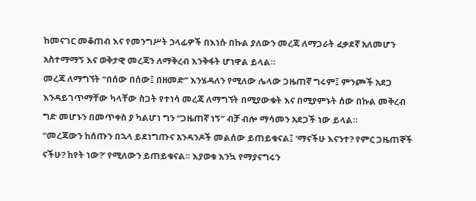ከመናገር መቆጠብ እና የመንግሥት ኃላፊዎች በእነሱ በኩል ያለውን መረጃ ለማጋራት ፈቃደኛ አለመሆን አስተማማኝ እና ወቅታዊ መረጃን ለማቅረብ እንቅፋት ሆነዋል ይላል።
መረጃ ለማግኘት “በሰው በሰው፤ በዘመድ” እንሄዳለን የሚለው ሌላው ጋዜጠኛ ግሩም፤ ምንጮች አደጋ እንዳይገጥማቸው ካላቸው ስጋት የተነሳ መረጃ ለማግኘት በሚያውቁት እና በሚያምኑት ሰው በኩል መቅረብ ግድ መሆኑን በመጥቀስ ያ ካልሆነ ግን “ጋዜጠኛ ነኝ” ብቻ ብሎ ማሳመን አደጋች ነው ይላል።
“መረጃውን ከሰጡን በኋላ ይደነግጡና አንዳንዶች መልሰው ይጠይቁናል፤ ‘ማናችሁ እናንተ? የምር ጋዜጠኞች ናችሁ? ከየት ነው?’ የሚለውን ይጠይቁናል። እያወቁ እንኳ የማያናግሩን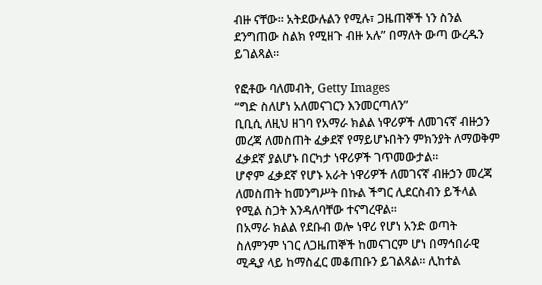ብዙ ናቸው። አትደውሉልን የሚሉ፣ ጋዜጠኞች ነን ስንል ደንግጠው ስልክ የሚዘጉ ብዙ አሉ” በማለት ውጣ ውረዱን ይገልጻል።

የፎቶው ባለመብት, Getty Images
“ግድ ስለሆነ አለመናገርን እንመርጣለን”
ቢቢሲ ለዚህ ዘገባ የአማራ ክልል ነዋሪዎች ለመገናኛ ብዙኃን መረጃ ለመስጠት ፈቃደኛ የማይሆኑበትን ምክንያት ለማወቅም ፈቃደኛ ያልሆኑ በርካታ ነዋሪዎች ገጥመውታል።
ሆኖም ፈቃደኛ የሆኑ አራት ነዋሪዎች ለመገናኛ ብዙኃን መረጃ ለመስጠት ከመንግሥት በኩል ችግር ሊደርስብን ይችላል የሚል ስጋት እንዳለባቸው ተናግረዋል።
በአማራ ክልል የደቡብ ወሎ ነዋሪ የሆነ አንድ ወጣት ስለምንም ነገር ለጋዜጠኞች ከመናገርም ሆነ በማኅበራዊ ሚዲያ ላይ ከማስፈር መቆጠቡን ይገልጻል። ሊከተል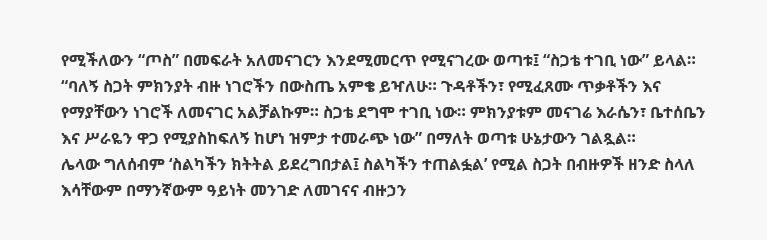የሚችለውን “ጦስ” በመፍራት አለመናገርን እንደሚመርጥ የሚናገረው ወጣቱ፤ “ስጋቴ ተገቢ ነው” ይላል።
“ባለኝ ስጋት ምክንያት ብዙ ነገሮችን በውስጤ አምቄ ይዣለሁ። ጉዳቶችን፣ የሚፈጸሙ ጥቃቶችን እና የማያቸውን ነገሮች ለመናገር አልቻልኩም። ስጋቴ ደግሞ ተገቢ ነው። ምክንያቱም መናገሬ እራሴን፣ ቤተሰቤን እና ሥራዬን ዋጋ የሚያስከፍለኝ ከሆነ ዝምታ ተመራጭ ነው” በማለት ወጣቱ ሁኔታውን ገልጿል።
ሌላው ግለሰብም ‘ስልካችን ክትትል ይደረግበታል፤ ስልካችን ተጠልፏል’ የሚል ስጋት በብዙዎች ዘንድ ስላለ እሳቸውም በማንኛውም ዓይነት መንገድ ለመገናና ብዙኃን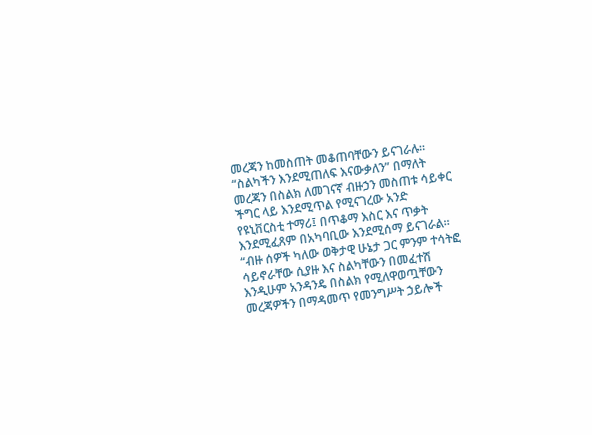መረጃን ከመስጠት መቆጠባቸውን ይናገራሉ።
“ስልካችን እንደሚጠለፍ እናውቃለን” በማለት መረጃን በስልክ ለመገናኛ ብዙኃን መስጠቱ ሳይቀር ችግር ላይ እንደሚጥል የሚናገረው አንድ የዩኒቨርስቲ ተማሪ፤ በጥቆማ እስር እና ጥቃት እንደሚፈጸም በአካባቢው እንደሚሰማ ይናገራል።
“ብዙ ሰዎች ካለው ወቅታዊ ሁኔታ ጋር ምንም ተሳትፎ ሳይኖራቸው ሲያዙ እና ስልካቸውን በመፈተሽ እንዲሁም አንዳንዴ በስልክ የሚለዋወጧቸውን መረጃዎችን በማዳመጥ የመንግሥት ኃይሎች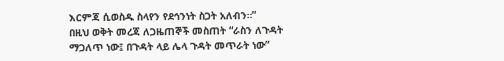እርምጃ ሲወስዱ ስላየን የደኅንነት ስጋት አለብን።”
በዚህ ወቅት መረጃ ለጋዜጠኞች መስጠት “ራስን ለጉዳት ማጋለጥ ነው፤ በጉዳት ላይ ሌላ ጉዳት መጥራት ነው”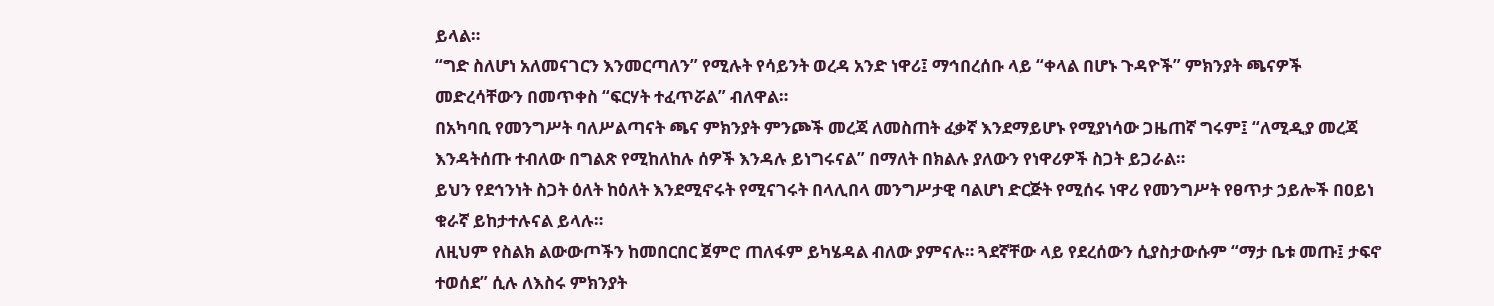ይላል።
“ግድ ስለሆነ አለመናገርን እንመርጣለን” የሚሉት የሳይንት ወረዳ አንድ ነዋሪ፤ ማኅበረሰቡ ላይ “ቀላል በሆኑ ጉዳዮች” ምክንያት ጫናዎች መድረሳቸውን በመጥቀስ “ፍርሃት ተፈጥሯል” ብለዋል።
በአካባቢ የመንግሥት ባለሥልጣናት ጫና ምክንያት ምንጮች መረጃ ለመስጠት ፈቃኛ እንደማይሆኑ የሚያነሳው ጋዜጠኛ ግሩም፤ “ለሚዲያ መረጃ እንዳትሰጡ ተብለው በግልጽ የሚከለከሉ ሰዎች እንዳሉ ይነግሩናል” በማለት በክልሉ ያለውን የነዋሪዎች ስጋት ይጋራል።
ይህን የደኅንነት ስጋት ዕለት ከዕለት እንደሚኖሩት የሚናገሩት በላሊበላ መንግሥታዊ ባልሆነ ድርጅት የሚሰሩ ነዋሪ የመንግሥት የፀጥታ ኃይሎች በዐይነ ቁራኛ ይከታተሉናል ይላሉ።
ለዚህም የስልክ ልውውጦችን ከመበርበር ጀምሮ ጠለፋም ይካሄዳል ብለው ያምናሉ። ጓደኛቸው ላይ የደረሰውን ሲያስታውሱም “ማታ ቤቱ መጡ፤ ታፍኖ ተወሰደ” ሲሉ ለእስሩ ምክንያት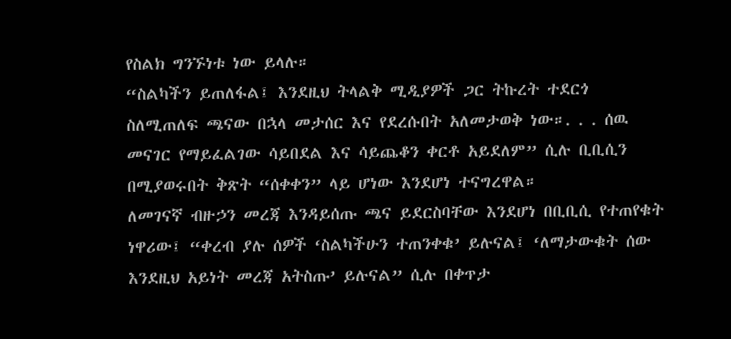የስልክ ግንኙነቱ ነው ይላሉ።
“ስልካችን ይጠለፋል፤ እንደዚህ ትላልቅ ሚዲያዎች ጋር ትኩረት ተደርጎ ስለሚጠለፍ ጫናው በኋላ መታሰር እና የደረሱበት አለመታወቅ ነው።. . . ሰዉ መናገር የማይፈልገው ሳይበደል እና ሳይጨቆን ቀርቶ አይደለም” ሲሉ ቢቢሲን በሚያወሩበት ቅጽት “ሰቀቀን” ላይ ሆነው እንደሆነ ተናግረዋል።
ለመገናኛ ብዙኃን መረጃ እንዳይሰጡ ጫና ይደርስባቸው እንደሆነ በቢቢሲ የተጠየቁት ነዋሪው፤ “ቀረብ ያሉ ሰዎች ‘ስልካችሁን ተጠንቀቁ’ ይሉናል፤ ‘ለማታውቁት ሰው እንደዚህ አይነት መረጃ አትስጡ’ ይሉናል” ሲሉ በቀጥታ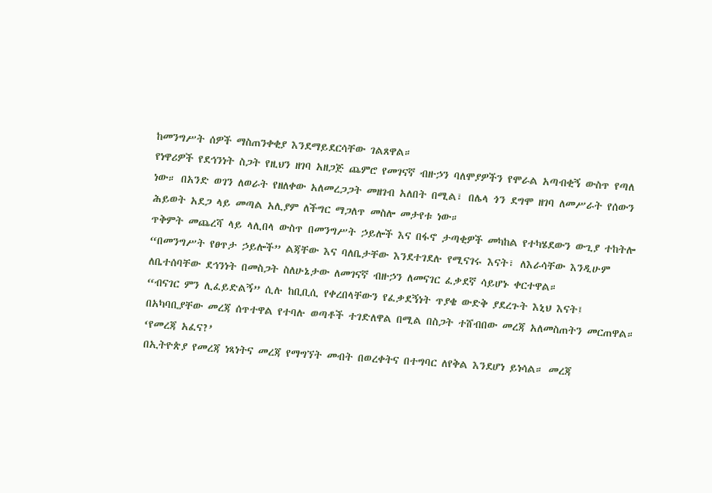ከመንግሥት ሰዎች ማስጠንቀቂያ እንደማይደርሳቸው ገልጸዋል።
የነዋሪዎች የደኅንነት ስጋት የዚህን ዘገባ አዘጋጅ ጨምሮ የመገናኛ ብዙኃን ባለሞያዎችን የሞራል አጣብቂኝ ውስጥ የጣለ ነው። በአንድ ወገን ለወራት የዘለቀው አለመረጋጋት መዘገብ አለበት በሚል፣ በሌላ ጎን ደግሞ ዘገባ ለመሥራት የሰውን ሕይወት አደጋ ላይ መጣል አሊያም ለችግር ማጋለጥ መስሎ መታየቱ ነው።
ጥቅምት መጨረሻ ላይ ላሊበላ ውስጥ በመንግሥት ኃይሎች እና በፋኖ ታጣቂዎች መካከል የተካሄደውን ውጊያ ተከትሎ “በመንግሥት የፀጥታ ኃይሎች” ልጃቸው እና ባለቤታቸው እንደተገደሉ የሚናገሩ እናት፣ ለእራሳቸው እንዲሁም ለቤተሰባቸው ደኅንነት በመስጋት ስለሁኔታው ለመገናኛ ብዙኃን ለመናገር ፈቃደኛ ሳይሆኑ ቀርተዋል።
“ብናገር ምን ሊፈይድልኝ” ሲሉ ከቢቢሲ የቀረበላቸውን የፈቃደኝነት ጥያቄ ውድቅ ያደረጉት እኒህ እናት፤ በአካባቢያቸው መረጃ ሰጥተዋል የተባሉ ወጣቶች ተገድለዋል በሚል በስጋት ተሸብበው መረጃ አለመስጠትን መርጠዋል።
‘የመረጃ አፈና?’
በኢትዮጵያ የመረጃ ነጻነትና መረጃ የማግኘት መብት በወረቀትና በተግባር ለየቅል እንደሆነ ይነሳል። መረጃ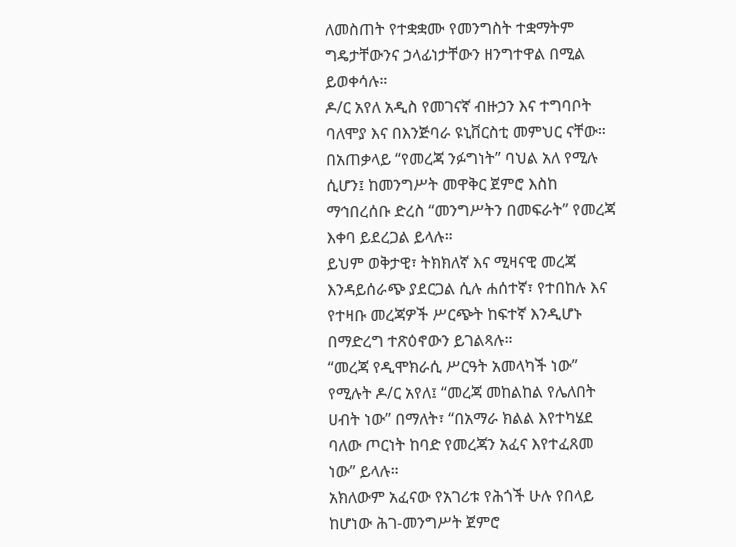ለመስጠት የተቋቋሙ የመንግስት ተቋማትም ግዴታቸውንና ኃላፊነታቸውን ዘንግተዋል በሚል ይወቀሳሉ።
ዶ/ር አየለ አዲስ የመገናኛ ብዙኃን እና ተግባቦት ባለሞያ እና በእንጅባራ ዩኒቨርስቲ መምህር ናቸው። በአጠቃላይ “የመረጃ ንፉግነት” ባህል አለ የሚሉ ሲሆን፤ ከመንግሥት መዋቅር ጀምሮ እስከ ማኅበረሰቡ ድረስ “መንግሥትን በመፍራት” የመረጃ እቀባ ይደረጋል ይላሉ።
ይህም ወቅታዊ፣ ትክክለኛ እና ሚዛናዊ መረጃ እንዳይሰራጭ ያደርጋል ሲሉ ሐሰተኛ፣ የተበከሉ እና የተዛቡ መረጃዎች ሥርጭት ከፍተኛ እንዲሆኑ በማድረግ ተጽዕኖውን ይገልጻሉ።
“መረጃ የዲሞክራሲ ሥርዓት አመላካች ነው” የሚሉት ዶ/ር አየለ፤ “መረጃ መከልከል የሌለበት ሀብት ነው” በማለት፣ “በአማራ ክልል እየተካሄደ ባለው ጦርነት ከባድ የመረጃን አፈና እየተፈጸመ ነው” ይላሉ።
አክለውም አፈናው የአገሪቱ የሕጎች ሁሉ የበላይ ከሆነው ሕገ-መንግሥት ጀምሮ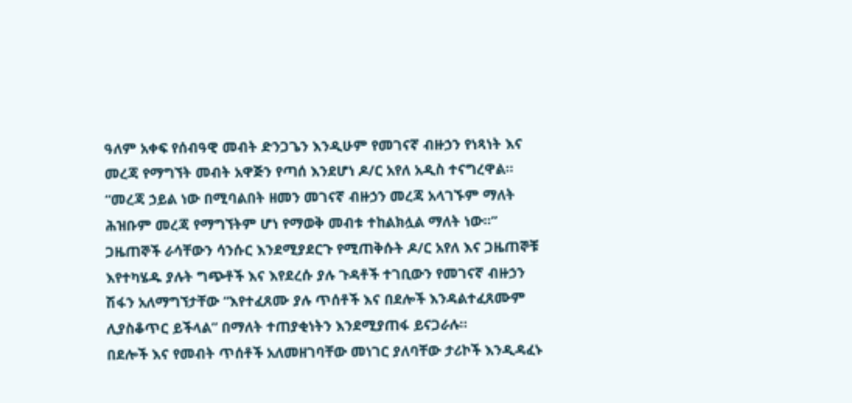ዓለም አቀፍ የሰብዓዊ መብት ድንጋጌን እንዲሁም የመገናኛ ብዙኃን የነጻነት እና መረጃ የማግኘት መብት አዋጅን የጣሰ እንደሆነ ዶ/ር አየለ አዲስ ተናግረዋል።
“መረጃ ኃይል ነው በሚባልበት ዘመን መገናኛ ብዙኃን መረጃ አላገኙም ማለት ሕዝቡም መረጃ የማግኘትም ሆነ የማወቅ መብቱ ተከልክሏል ማለት ነው።”
ጋዜጠኞች ራሳቸውን ሳንሱር እንደሚያደርጉ የሚጠቅሱት ዶ/ር አየለ እና ጋዜጠኞቹ እየተካሄዱ ያሉት ግጭቶች እና እየደረሱ ያሉ ጉዳቶች ተገቢውን የመገናኛ ብዙኃን ሽፋን አለማግኘታቸው “እየተፈጸሙ ያሉ ጥሰቶች እና በደሎች እንዳልተፈጸሙም ሊያስቆጥር ይችላል” በማለት ተጠያቂነትን እንደሚያጠፋ ይናጋራሉ።
በደሎች እና የመብት ጥሰቶች አለመዘገባቸው መነገር ያለባቸው ታሪኮች እንዲዳፈኑ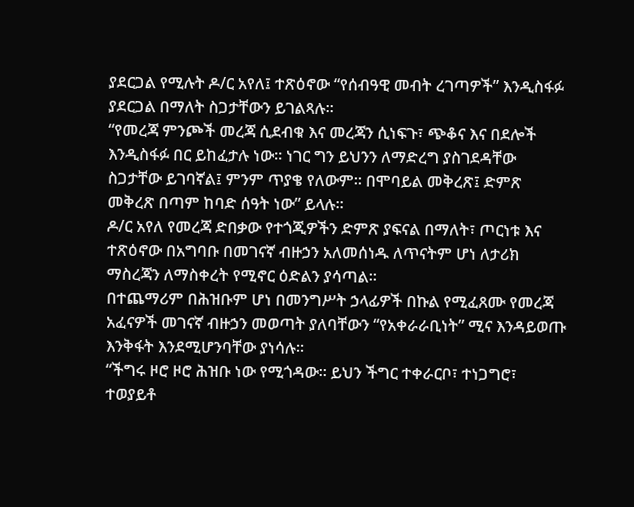ያደርጋል የሚሉት ዶ/ር አየለ፤ ተጽዕኖው “የሰብዓዊ መብት ረገጣዎች” እንዲስፋፉ ያደርጋል በማለት ስጋታቸውን ይገልጻሉ።
“የመረጃ ምንጮች መረጃ ሲደብቁ እና መረጃን ሲነፍጉ፣ ጭቆና እና በደሎች እንዲስፋፉ በር ይከፈታሉ ነው። ነገር ግን ይህንን ለማድረግ ያስገደዳቸው ስጋታቸው ይገባኛል፤ ምንም ጥያቄ የለውም። በሞባይል መቅረጽ፤ ድምጽ መቅረጽ በጣም ከባድ ሰዓት ነው” ይላሉ።
ዶ/ር አየለ የመረጃ ድበቃው የተጎጂዎችን ድምጽ ያፍናል በማለት፣ ጦርነቱ እና ተጽዕኖው በአግባቡ በመገናኛ ብዙኃን አለመሰነዱ ለጥናትም ሆነ ለታሪክ ማስረጃን ለማስቀረት የሚኖር ዕድልን ያሳጣል።
በተጨማሪም በሕዝቡም ሆነ በመንግሥት ኃላፊዎች በኩል የሚፈጸሙ የመረጃ አፈናዎች መገናኛ ብዙኃን መወጣት ያለባቸውን “የአቀራራቢነት” ሚና እንዳይወጡ እንቅፋት እንደሚሆንባቸው ያነሳሉ።
“ችግሩ ዞሮ ዞሮ ሕዝቡ ነው የሚጎዳው። ይህን ችግር ተቀራርቦ፣ ተነጋግሮ፣ ተወያይቶ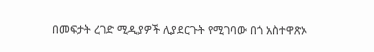በመፍታት ረገድ ሚዲያዎች ሊያደርጉት የሚገባው በጎ አስተዋጽኦ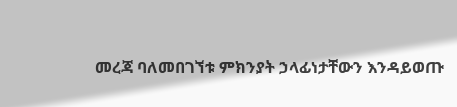መረጃ ባለመበገኘቱ ምክንያት ኃላፊነታቸውን እንዳይወጡ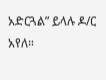አድርጓል” ይላሉ ዶ/ር አየለ።